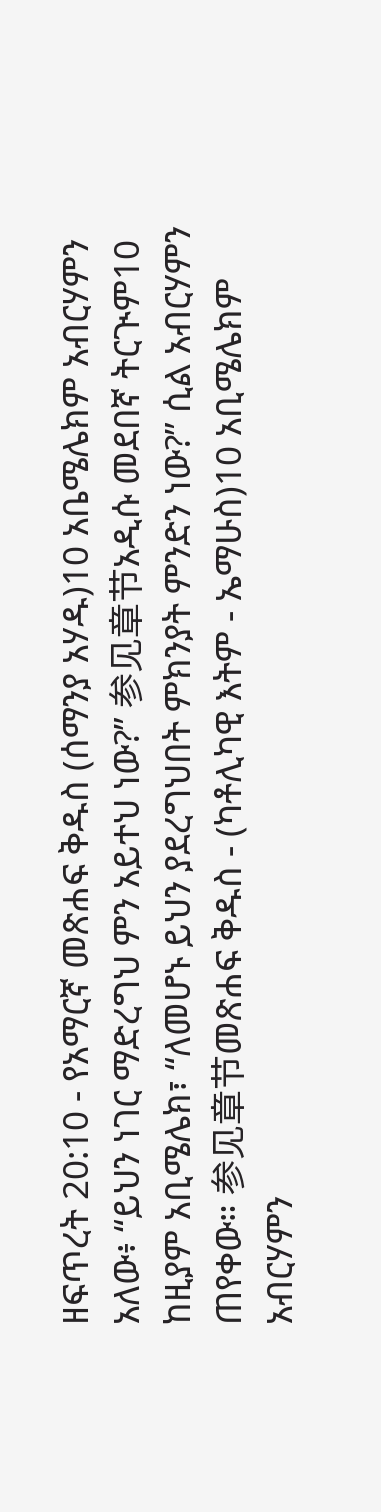ዘፍጥረት 20:10 - የአማርኛ መጽሐፍ ቅዱስ (ሰማንያ አሃዱ)10 አቤሜሌክም አብርሃምን አለው፥ “ይህን ነገር ማድረግህ ምን አይተህ ነው?” 参见章节አዲሱ መደበኛ ትርጒም10 ከዚያም አቢሜሌክ፣ “ለመሆኑ ይህን ያደረግህበት ምክንያት ምንድን ነው?” ሲል አብርሃምን ጠየቀው። 参见章节መጽሐፍ ቅዱስ - (ካቶሊካዊ እትም - ኤማሁስ)10 አቢሜሌክም አብርሃምን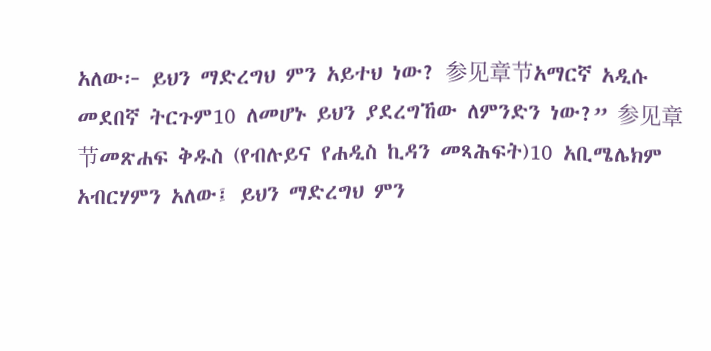አለው፦ ይህን ማድረግህ ምን አይተህ ነው? 参见章节አማርኛ አዲሱ መደበኛ ትርጉም10 ለመሆኑ ይህን ያደረግኸው ለምንድን ነው?” 参见章节መጽሐፍ ቅዱስ (የብሉይና የሐዲስ ኪዳን መጻሕፍት)10 አቢሜሌክም አብርሃምን አለው፤ ይህን ማድረግህ ምን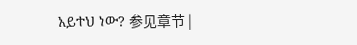አይተህ ነው? 参见章节 |